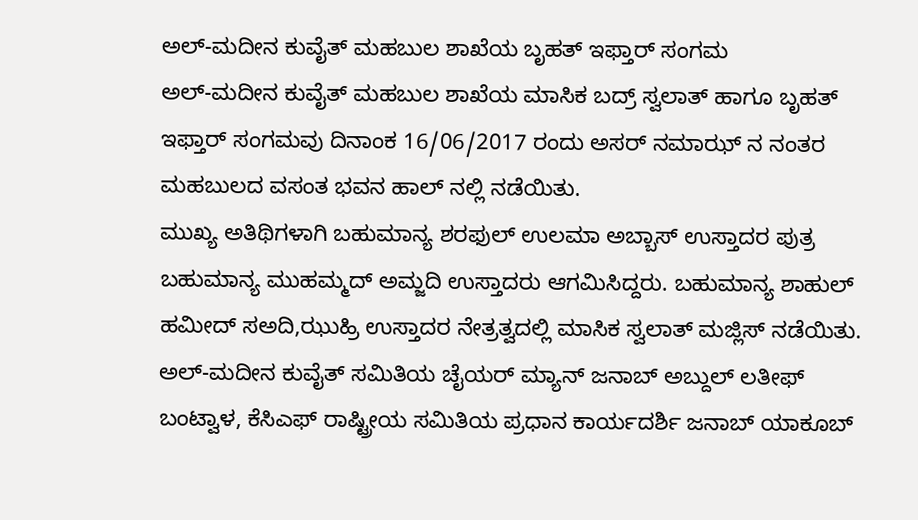ಅಲ್-ಮದೀನ ಕುವೈತ್ ಮಹಬುಲ ಶಾಖೆಯ ಬೃಹತ್ ಇಫ್ತಾರ್ ಸಂಗಮ
ಅಲ್-ಮದೀನ ಕುವೈತ್ ಮಹಬುಲ ಶಾಖೆಯ ಮಾಸಿಕ ಬದ್ರ್ ಸ್ವಲಾತ್ ಹಾಗೂ ಬೃಹತ್ ಇಫ್ತಾರ್ ಸಂಗಮವು ದಿನಾಂಕ 16/06/2017 ರಂದು ಅಸರ್ ನಮಾಝ್ ನ ನಂತರ ಮಹಬುಲದ ವಸಂತ ಭವನ ಹಾಲ್ ನಲ್ಲಿ ನಡೆಯಿತು.
ಮುಖ್ಯ ಅತಿಥಿಗಳಾಗಿ ಬಹುಮಾನ್ಯ ಶರಫುಲ್ ಉಲಮಾ ಅಬ್ಬಾಸ್ ಉಸ್ತಾದರ ಪುತ್ರ ಬಹುಮಾನ್ಯ ಮುಹಮ್ಮದ್ ಅಮ್ಜದಿ ಉಸ್ತಾದರು ಆಗಮಿಸಿದ್ದರು. ಬಹುಮಾನ್ಯ ಶಾಹುಲ್ ಹಮೀದ್ ಸಅದಿ,ಝುಹ್ರಿ ಉಸ್ತಾದರ ನೇತ್ರತ್ವದಲ್ಲಿ ಮಾಸಿಕ ಸ್ವಲಾತ್ ಮಜ್ಲಿಸ್ ನಡೆಯಿತು.
ಅಲ್-ಮದೀನ ಕುವೈತ್ ಸಮಿತಿಯ ಚೈಯರ್ ಮ್ಯಾನ್ ಜನಾಬ್ ಅಬ್ದುಲ್ ಲತೀಫ್ ಬಂಟ್ವಾಳ, ಕೆಸಿಎಫ್ ರಾಷ್ಟ್ರೀಯ ಸಮಿತಿಯ ಪ್ರಧಾನ ಕಾರ್ಯದರ್ಶಿ ಜನಾಬ್ ಯಾಕೂಬ್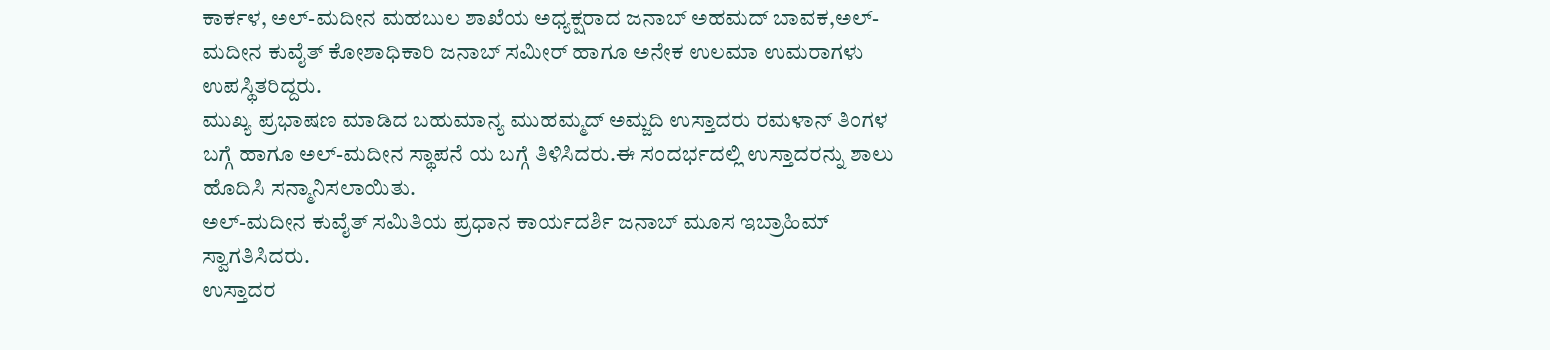ಕಾರ್ಕಳ, ಅಲ್-ಮದೀನ ಮಹಬುಲ ಶಾಖೆಯ ಅಧ್ಯಕ್ಷರಾದ ಜನಾಬ್ ಅಹಮದ್ ಬಾವಕ,ಅಲ್-ಮದೀನ ಕುವೈತ್ ಕೋಶಾಧಿಕಾರಿ ಜನಾಬ್ ಸಮೀರ್ ಹಾಗೂ ಅನೇಕ ಉಲಮಾ ಉಮರಾಗಳು ಉಪಸ್ಥಿತರಿದ್ದರು.
ಮುಖ್ಯ ಪ್ರಭಾಷಣ ಮಾಡಿದ ಬಹುಮಾನ್ಯ ಮುಹಮ್ಮದ್ ಅಮ್ಜದಿ ಉಸ್ತಾದರು ರಮಳಾನ್ ತಿಂಗಳ ಬಗ್ಗೆ ಹಾಗೂ ಅಲ್-ಮದೀನ ಸ್ಥಾಪನೆ ಯ ಬಗ್ಗೆ ತಿಳಿಸಿದರು.ಈ ಸಂದರ್ಭದಲ್ಲಿ ಉಸ್ತಾದರನ್ನು ಶಾಲು ಹೊದಿಸಿ ಸನ್ಮಾನಿಸಲಾಯಿತು.
ಅಲ್-ಮದೀನ ಕುವೈತ್ ಸಮಿತಿಯ ಪ್ರಧಾನ ಕಾರ್ಯದರ್ಶಿ ಜನಾಬ್ ಮೂಸ ಇಬ್ರಾಹಿಮ್ ಸ್ವಾಗತಿಸಿದರು.
ಉಸ್ತಾದರ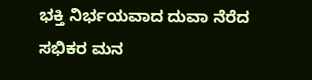ಭಕ್ತಿ ನಿರ್ಭಯವಾದ ದುವಾ ನೆರೆದ ಸಭಿಕರ ಮನ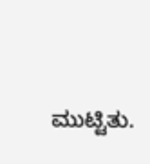ಮುಟ್ಟಿತು.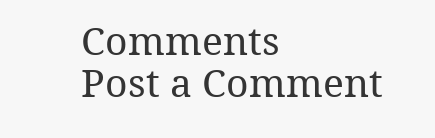Comments
Post a Comment